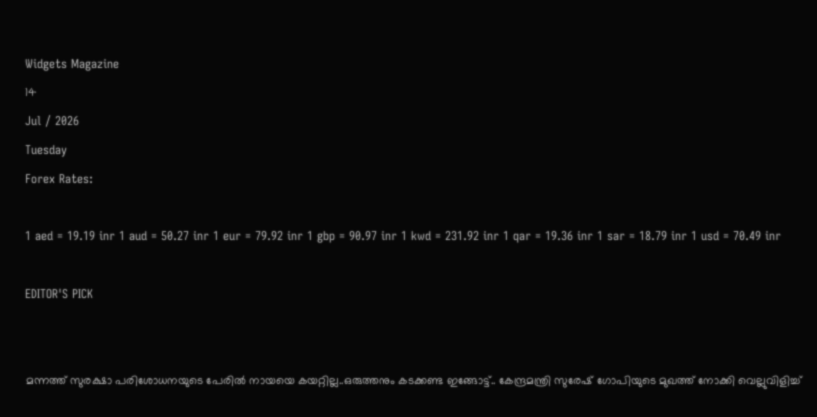Widgets Magazine
14
Jul / 2026
Tuesday
Forex Rates:

1 aed = 19.19 inr 1 aud = 50.27 inr 1 eur = 79.92 inr 1 gbp = 90.97 inr 1 kwd = 231.92 inr 1 qar = 19.36 inr 1 sar = 18.79 inr 1 usd = 70.49 inr

EDITOR'S PICK


മന്നത്ത് സുരക്ഷാ പരിശോധനയുടെ പേരില്‍ നായയെ കയറ്റില്ല..ഒരുത്തനും കടക്കണ്ട ഇങ്ങോട്ട്.. കേന്ദ്രമന്ത്രി സുരേഷ് ഗോപിയുടെ മുഖത്ത് നോക്കി വെല്ലുവിളിച്ച്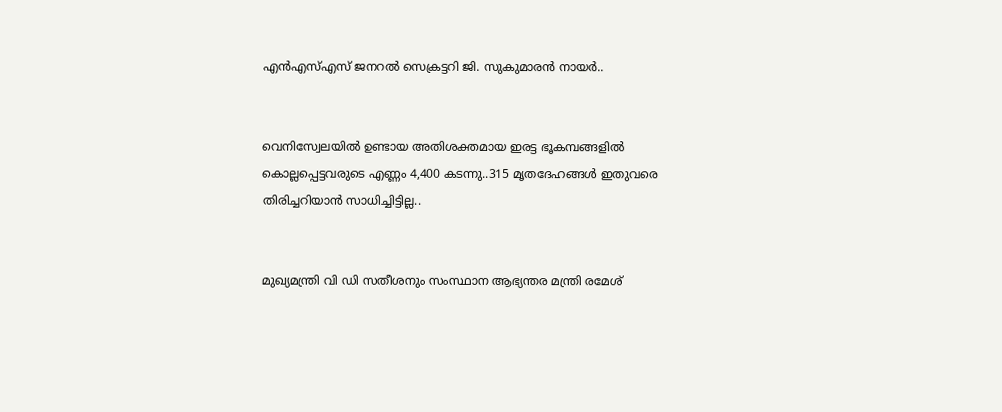എന്‍എസ്എസ് ജനറല്‍ സെക്രട്ടറി ജി. സുകുമാരന്‍ നായര്‍..


വെനിസ്വേലയില്‍ ഉണ്ടായ അതിശക്തമായ ഇരട്ട ഭൂകമ്പങ്ങളില്‍ കൊല്ലപ്പെട്ടവരുടെ എണ്ണം 4,400 കടന്നു..315 മൃതദേഹങ്ങള്‍ ഇതുവരെ തിരിച്ചറിയാന്‍ സാധിച്ചിട്ടില്ല..


മുഖ്യമന്ത്രി വി ഡി സതീശനും സംസ്ഥാന ആഭ്യന്തര മന്ത്രി രമേശ്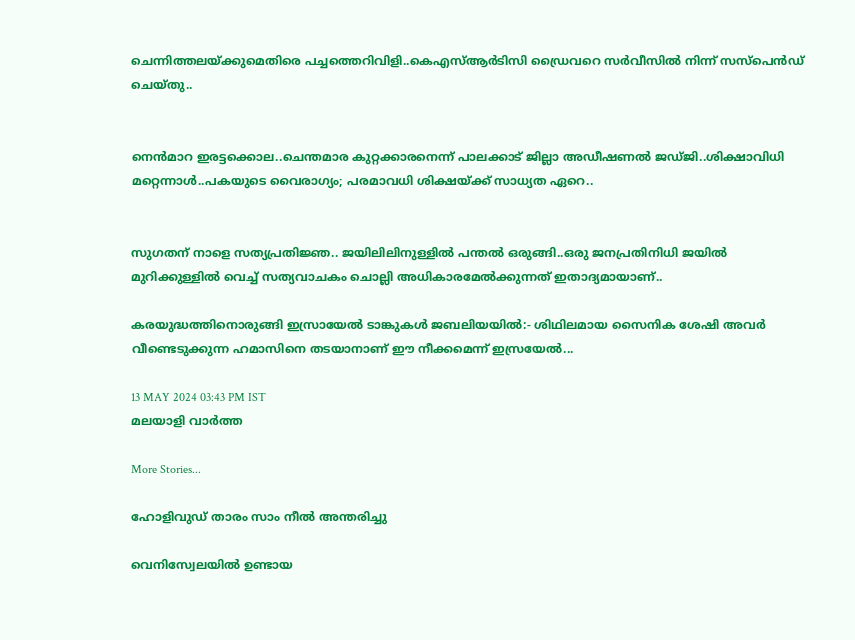ചെന്നിത്തലയ്ക്കുമെതിരെ പച്ചത്തെറിവിളി..കെഎസ്ആർടിസി ഡ്രൈവറെ സർവീസിൽ നിന്ന് സസ്പെൻഡ് ചെയ്തു..


നെന്‍മാറ ഇരട്ടക്കൊല..ചെന്തമാര കുറ്റക്കാരനെന്ന് പാലക്കാട് ജില്ലാ അഡീഷണല്‍ ജഡ്ജി..ശിക്ഷാവിധി മറ്റെന്നാള്‍..പകയുടെ വൈരാഗ്യം; പരമാവധി ശിക്ഷയ്ക്ക് സാധ്യത ഏറെ..


സുഗതന് നാളെ സത്യപ്രതിജ്ഞ.. ജയിലിലിനുള്ളിൽ പന്തൽ ഒരുങ്ങി..ഒരു ജനപ്രതിനിധി ജയിൽ മുറിക്കുള്ളിൽ വെച്ച് സത്യവാചകം ചൊല്ലി അധികാരമേൽക്കുന്നത് ഇതാദ്യമായാണ്..

കരയുദ്ധത്തിനൊരുങ്ങി ഇസ്രായേല്‍ ടാങ്കുകള്‍ ജബലിയയില്‍:- ശിഥിലമായ സൈനിക ശേഷി അവര്‍ വീണ്ടെടുക്കുന്ന ഹമാസിനെ തടയാനാണ് ഈ നീക്കമെന്ന് ഇസ്രയേൽ...

13 MAY 2024 03:43 PM IST
മലയാളി വാര്‍ത്ത

More Stories...

ഹോളിവുഡ് താരം സാം നീല്‍ അന്തരിച്ചു

വെനിസ്വേലയില്‍ ഉണ്ടായ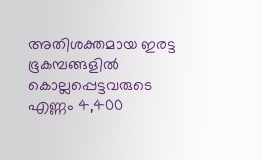അതിശക്തമായ ഇരട്ട ഭൂകമ്പങ്ങളില്‍ കൊല്ലപ്പെട്ടവരുടെ എണ്ണം 4,400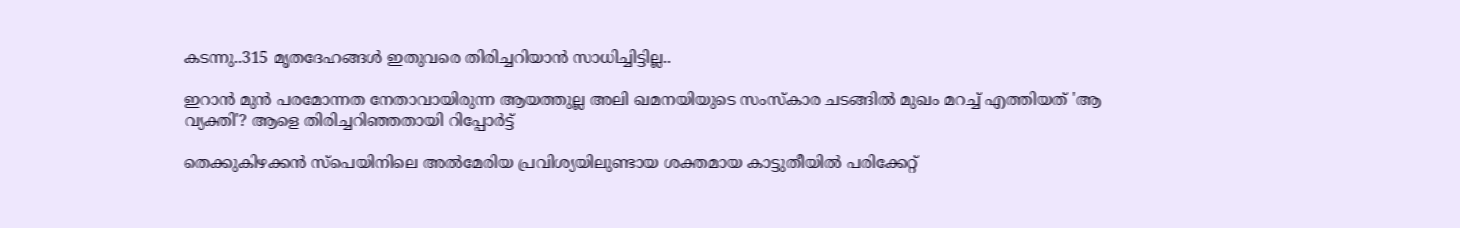കടന്നു..315 മൃതദേഹങ്ങള്‍ ഇതുവരെ തിരിച്ചറിയാന്‍ സാധിച്ചിട്ടില്ല..

ഇറാൻ മുൻ പരമോന്നത നേതാവായിരുന്ന ആയത്തുല്ല അലി ഖമനയിയുടെ സംസ്കാര ചടങ്ങിൽ മുഖം മറച്ച് എത്തിയത് 'ആ വ്യക്തി'? ആളെ തിരിച്ചറിഞ്ഞതായി റിപ്പോർട്ട്

തെക്കുകിഴക്കൻ സ്പെയിനിലെ അൽമേരിയ പ്രവിശ്യയിലുണ്ടായ ശക്തമായ കാട്ടുതീയിൽ പരിക്കേറ്റ്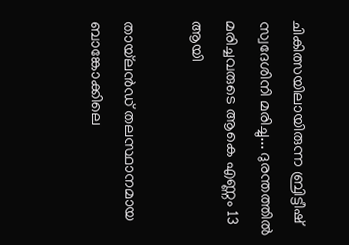ചികിത്സയിലായിരുന്ന ബ്രിട്ടീഷ് സ്വദേശിനി മരിച്ചു... ദുരന്തത്തിൽ മരിച്ചവരുടെ ആകെ എണ്ണം 13 ആയി

തായ്‌ലൻഡ് തലസ്ഥാനമായ ബാങ്കോക്കിലെ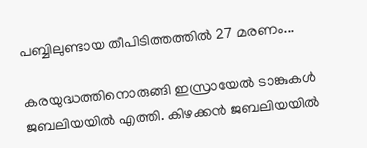പബ്ബിലുണ്ടായ തീപിടിത്തത്തിൽ 27 മരണം...

കരയുദ്ധത്തിനൊരുങ്ങി ഇസ്രായേല്‍ ടാങ്കുകള്‍ ജബലിയയില്‍ എത്തി. കിഴക്കന്‍ ജബലിയയില്‍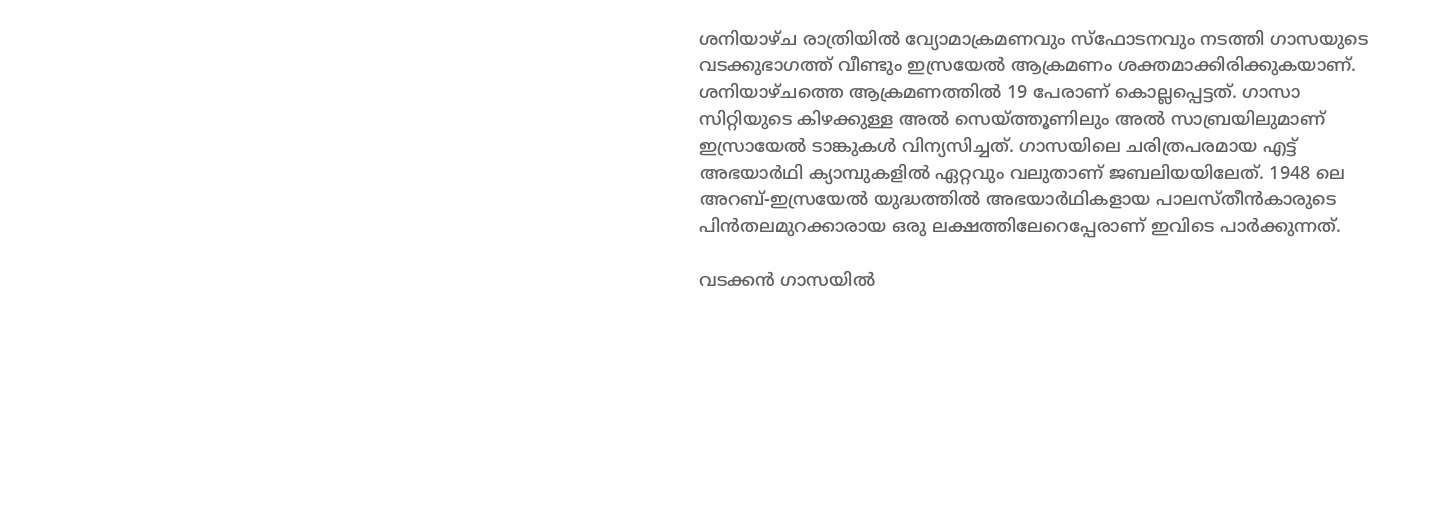ശനിയാഴ്ച രാത്രിയില്‍ വ്യോമാക്രമണവും സ്‌ഫോടനവും നടത്തി ഗാസയുടെ വടക്കുഭാഗത്ത് വീണ്ടും ഇസ്രയേൽ ആക്രമണം ശക്തമാക്കിരിക്കുകയാണ്. ശനിയാഴ്ചത്തെ ആക്രമണത്തില്‍ 19 പേരാണ് കൊല്ലപ്പെട്ടത്. ഗാസാ സിറ്റിയുടെ കിഴക്കുള്ള അല്‍ സെയ്ത്തൂണിലും അല്‍ സാബ്രയിലുമാണ് ഇസ്രായേല്‍ ടാങ്കുകള്‍ വിന്യസിച്ചത്. ഗാസയിലെ ചരിത്രപരമായ എട്ട് അഭയാര്‍ഥി ക്യാമ്പുകളില്‍ ഏറ്റവും വലുതാണ് ജബലിയയിലേത്. 1948 ലെ അറബ്-ഇസ്രയേല്‍ യുദ്ധത്തില്‍ അഭയാര്‍ഥികളായ പാലസ്തീന്‍കാരുടെ പിന്‍തലമുറക്കാരായ ഒരു ലക്ഷത്തിലേറെപ്പേരാണ് ഇവിടെ പാര്‍ക്കുന്നത്.

വടക്കന്‍ ഗാസയില്‍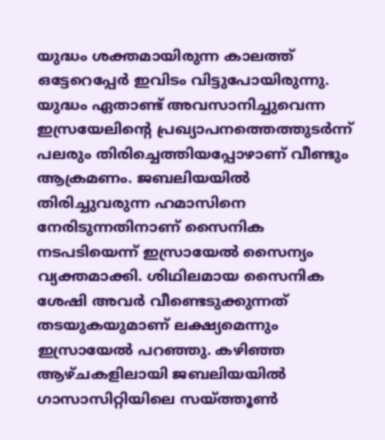യുദ്ധം ശക്തമായിരുന്ന കാലത്ത് ഒട്ടേറെപ്പേര്‍ ഇവിടം വിട്ടുപോയിരുന്നു. യുദ്ധം ഏതാണ്ട് അവസാനിച്ചുവെന്ന ഇസ്രയേലിന്റെ പ്രഖ്യാപനത്തെത്തുടര്‍ന്ന് പലരും തിരിച്ചെത്തിയപ്പോഴാണ് വീണ്ടും ആക്രമണം. ജബലിയയില്‍ തിരിച്ചുവരുന്ന ഹമാസിനെ നേരിടുന്നതിനാണ് സൈനിക നടപടിയെന്ന് ഇസ്രായേല്‍ സൈന്യം വ്യക്തമാക്കി. ശിഥിലമായ സൈനിക ശേഷി അവര്‍ വീണ്ടെടുക്കുന്നത് തടയുകയുമാണ് ലക്ഷ്യമെന്നും ഇസ്രായേല്‍ പറഞ്ഞു. കഴിഞ്ഞ ആഴ്ചകളിലായി ജബലിയയില്‍ ഗാസാസിറ്റിയിലെ സയ്ത്തൂണ്‍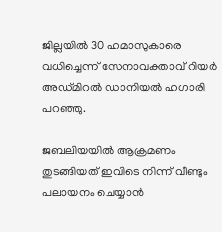ജില്ലയില്‍ 30 ഹമാസുകാരെ വധിച്ചെന്ന് സേനാവക്താവ് റിയര്‍ അഡ്മിറല്‍ ഡാനിയല്‍ ഹഗാരി പറഞ്ഞു.

ജബലിയയില്‍ ആക്രമണം തുടങ്ങിയത് ഇവിടെ നിന്ന് വീണ്ടും പലായനം ചെയ്യാന്‍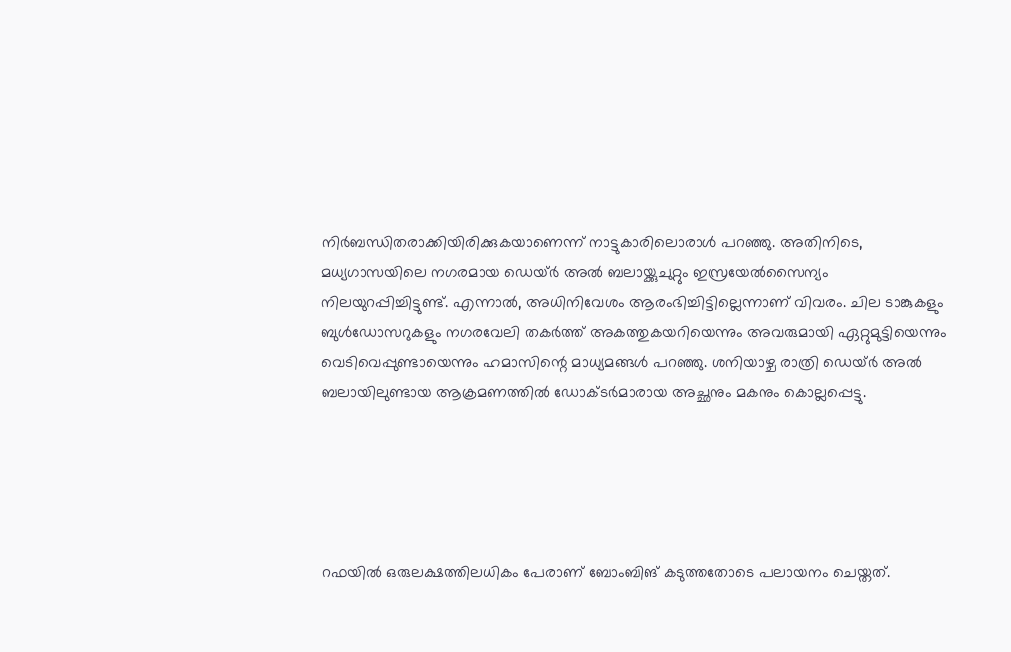നിര്‍ബന്ധിതരാക്കിയിരിക്കുകയാണെന്ന് നാട്ടുകാരിലൊരാള്‍ പറഞ്ഞു. അതിനിടെ, മധ്യഗാസയിലെ നഗരമായ ഡെയ്ര്‍ അല്‍ ബലായ്ക്കുചുറ്റും ഇസ്രയേല്‍സൈന്യം നിലയുറപ്പിച്ചിട്ടുണ്ട്. എന്നാല്‍, അധിനിവേശം ആരംഭിച്ചിട്ടില്ലെന്നാണ് വിവരം. ചില ടാങ്കുകളും ബുൾഡോസറുകളും നഗരവേലി തകർത്ത് അകത്തുകയറിയെന്നും അവരുമായി ഏറ്റുമുട്ടിയെന്നും വെടിവെപ്പുണ്ടായെന്നും ഹമാസിന്റെ മാധ്യമങ്ങൾ പറഞ്ഞു. ശനിയാഴ്ച രാത്രി ഡെയ്ർ അൽ ബലായിലുണ്ടായ ആക്രമണത്തിൽ ഡോക്ടർമാരായ അച്ഛനും മകനും കൊല്ലപ്പെട്ടു.





റഫയിൽ ഒരുലക്ഷത്തിലധികം പേരാണ് ബോംബിങ് കടുത്തതോടെ പലായനം ചെയ്തത്.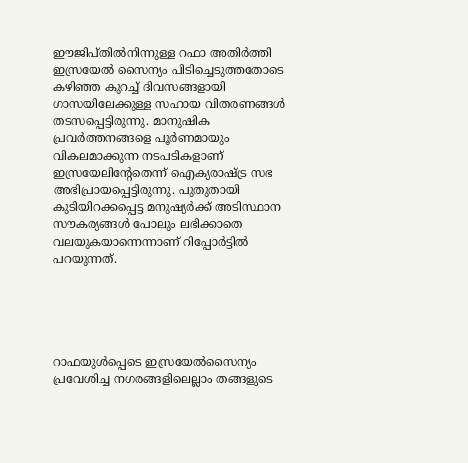ഈജിപ്തിൽനിന്നുള്ള റഫാ അതിർത്തി ഇസ്രയേൽ സൈന്യം പിടിച്ചെടുത്തതോടെ കഴിഞ്ഞ കുറച്ച് ദിവസങ്ങളായി ഗാസയിലേക്കുള്ള സഹായ വിതരണങ്ങൾ തടസപ്പെട്ടിരുന്നു. മാനുഷിക പ്രവർത്തനങ്ങളെ പൂർണമായും വികലമാക്കുന്ന നടപടികളാണ് ഇസ്രയേലിന്റേതെന്ന് ഐക്യരാഷ്ട്ര സഭ അഭിപ്രായപ്പെട്ടിരുന്നു. പുതുതായി കുടിയിറക്കപ്പെട്ട മനുഷ്യർക്ക് അടിസ്ഥാന സൗകര്യങ്ങൾ പോലും ലഭിക്കാതെ വലയുകയാന്നെന്നാണ് റിപ്പോർട്ടില്‍ പറയുന്നത്.





റാഫയുൾപ്പെടെ ഇസ്രയേൽസൈന്യം പ്രവേശിച്ച നഗരങ്ങളിലെല്ലാം തങ്ങളുടെ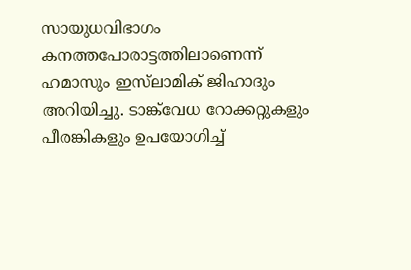സായുധവിഭാഗം കനത്തപോരാട്ടത്തിലാണെന്ന് ഹമാസും ഇസ്‍ലാമിക് ജിഹാദും അറിയിച്ചു. ടാങ്ക്‌വേധ റോക്കറ്റുകളും പീരങ്കികളും ഉപയോഗിച്ച്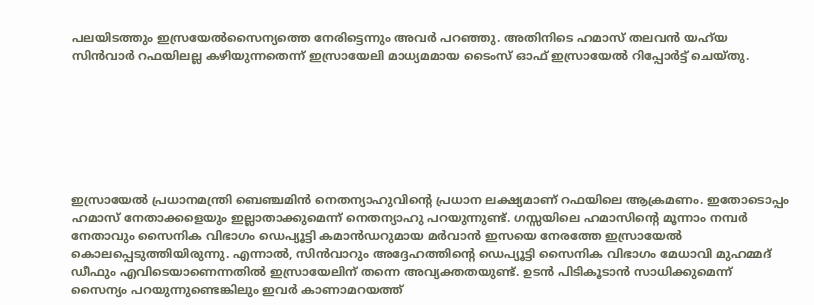പലയിടത്തും ഇസ്രയേൽസൈന്യത്തെ നേരിട്ടെന്നും അവർ പറഞ്ഞു. അതിനിടെ ഹമാസ് തലവൻ യഹ്‍യ സിൻവാർ റഫയിലല്ല കഴിയുന്നതെന്ന് ഇസ്രായേലി മാധ്യമമായ ടൈംസ് ഓഫ് ഇസ്രായേൽ റിപ്പോർട്ട് ചെയ്തു.







ഇസ്രായേൽ പ്രധാനമന്ത്രി ബെഞ്ചമിൻ നെതന്യാഹുവിന്റെ പ്രധാന ലക്ഷ്യമാണ് റഫയിലെ ആക്രമണം. ഇതോടൊപ്പം ഹമാസ് നേതാക്കളെയും ഇല്ലാതാക്കുമെന്ന് നെതന്യാഹു പറയുന്നുണ്ട്. ഗസ്സയിലെ ഹമാസിന്റെ മൂന്നാം നമ്പർ നേതാവും സൈനിക വിഭാഗം ഡെപ്യൂട്ടി കമാൻഡറുമായ മർവാൻ ഇസയെ നേരത്തേ ഇസ്രായേൽ കൊലപ്പെടുത്തിയിരുന്നു. എന്നാൽ, സിൻവാറും അദ്ദേഹത്തിൻ്റെ ഡെപ്യൂട്ടി സൈനിക വിഭാഗം മേധാവി മുഹമ്മദ് ഡീഫും എവിടെയാണെന്നതിൽ ഇസ്രായേലിന് തന്നെ അവ്യക്തതയുണ്ട്. ഉടൻ പിടികൂടാൻ സാധിക്കുമെന്ന് സൈന്യം പറയുന്നുണ്ടെങ്കിലും ഇവർ കാണാമറയത്ത്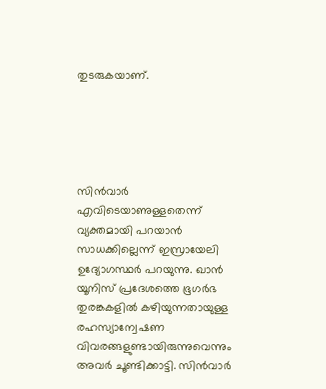തുടരുകയാണ്.





സിൻവാർ എവിടെയാണുള്ളതെന്ന് വ്യക്തമായി പറയാൻ സാധക്കില്ലെന്ന് ഇസ്രായേലി ഉദ്യോഗസ്ഥർ പറയുന്നു. ഖാൻ യൂനിസ് പ്രദേശത്തെ ഭൂഗർഭ തുരങ്കകളിൽ കഴിയുന്നതായുള്ള രഹസ്യാന്വേഷണ വിവരങ്ങളുണ്ടായിരുന്നുവെന്നും അവർ ചൂണ്ടിക്കാട്ടി. സിൻവാർ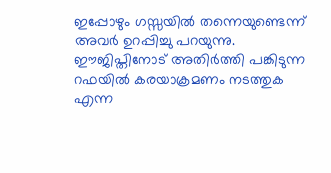ഇപ്പോഴും ഗസ്സയിൽ തന്നെയുണ്ടെന്ന് അവർ ഉറപ്പിച്ചു പറയുന്നു. ഈജിപ്തിനോട് അതിർത്തി പങ്കിടുന്ന റഫയിൽ കരയാക്രമണം നടത്തുക എന്ന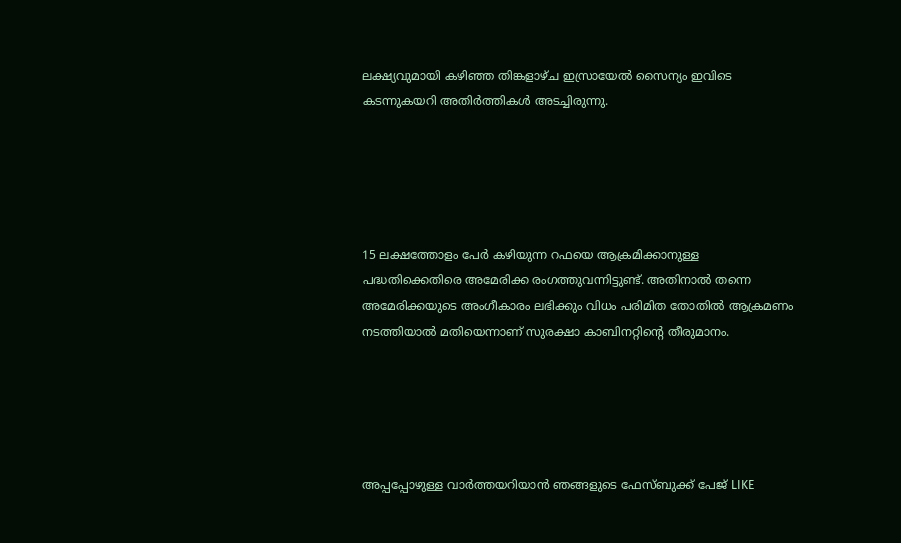ലക്ഷ്യവുമായി കഴിഞ്ഞ തിങ്കളാഴ്ച ഇസ്രായേൽ സൈന്യം ഇവിടെ കടന്നുകയറി അതിർത്തികൾ അടച്ചിരുന്നു.





15 ലക്ഷത്തോളം പേർ കഴിയുന്ന റഫയെ ആക്രമിക്കാനുള്ള പദ്ധതിക്കെതിരെ അമേരിക്ക രംഗത്തുവന്നിട്ടുണ്ട്. അതിനാൽ തന്നെ അമേരിക്കയുടെ അംഗീകാരം ലഭിക്കും വിധം പരിമിത തോതിൽ ആക്രമണം നടത്തിയാൽ മതിയെന്നാണ് സുരക്ഷാ കാബിനറ്റിന്റെ തീരുമാനം.





അപ്പപ്പോഴുള്ള വാര്‍ത്തയറിയാന്‍ ഞങ്ങളുടെ ഫേസ്‌ബുക്ക്‌ പേജ് LIKE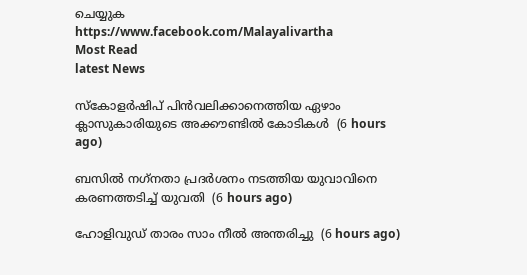ചെയ്യുക
https://www.facebook.com/Malayalivartha
Most Read
latest News

സ്‌കോളര്‍ഷിപ് പിന്‍വലിക്കാനെത്തിയ ഏഴാം ക്ലാസുകാരിയുടെ അക്കൗണ്ടില്‍ കോടികള്‍  (6 hours ago)

ബസില്‍ നഗ്‌നതാ പ്രദര്‍ശനം നടത്തിയ യുവാവിനെ കരണത്തടിച്ച് യുവതി  (6 hours ago)

ഹോളിവുഡ് താരം സാം നീല്‍ അന്തരിച്ചു  (6 hours ago)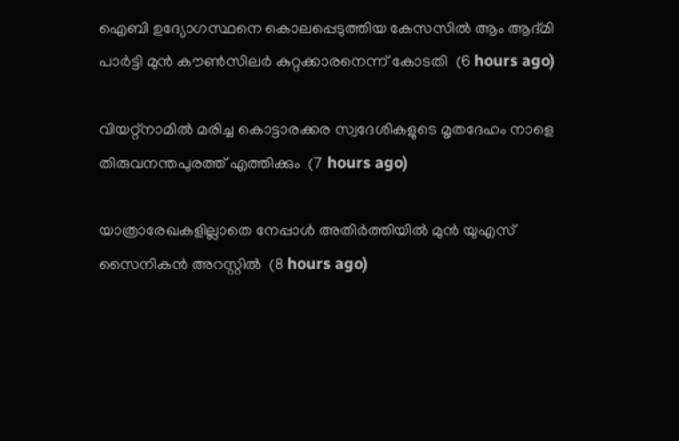ഐബി ഉദ്യോഗസ്ഥനെ കൊലപ്പെടുത്തിയ കേസസില്‍ ആം ആദ്മി പാര്‍ട്ടി മുന്‍ കൗണ്‍സിലര്‍ കുറ്റക്കാരനെന്ന് കോടതി  (6 hours ago)

വിയറ്റ്‌നാമില്‍ മരിച്ച കൊട്ടാരക്കര സ്വദേശികളുടെ മൃതദേഹം നാളെ തിരുവനന്തപുരത്ത് എത്തിക്കും  (7 hours ago)

യാത്രാരേഖകളില്ലാതെ നേപ്പാള്‍ അതിര്‍ത്തിയില്‍ മുന്‍ യുഎസ് സൈനികന്‍ അറസ്റ്റില്‍  (8 hours ago)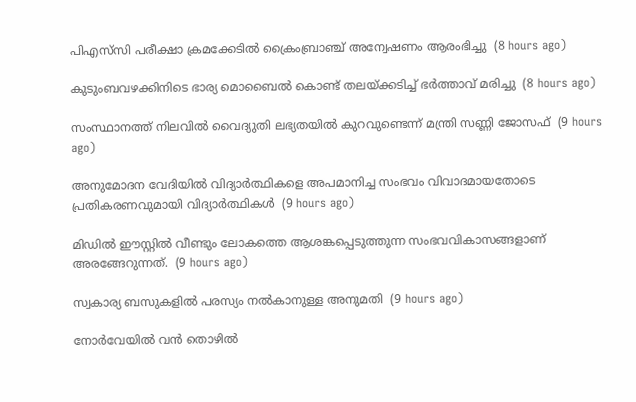പിഎസ്‌സി പരീക്ഷാ ക്രമക്കേടില്‍ ക്രൈംബ്രാഞ്ച് അന്വേഷണം ആരംഭിച്ചു  (8 hours ago)

കുടുംബവഴക്കിനിടെ ഭാര്യ മൊബൈല്‍ കൊണ്ട് തലയ്ക്കടിച്ച് ഭര്‍ത്താവ് മരിച്ചു  (8 hours ago)

സംസ്ഥാനത്ത് നിലവിൽ വൈദ്യുതി ലഭ്യതയിൽ കുറവുണ്ടെന്ന് മന്ത്രി സണ്ണി ജോസഫ്  (9 hours ago)

അനുമോദന വേദിയിൽ വിദ്യാർത്ഥികളെ അപമാനിച്ച സംഭവം വിവാദമായതോടെ പ്രതികരണവുമായി വിദ്യാർത്ഥികൾ  (9 hours ago)

മിഡിൽ ഈസ്റ്റിൽ വീണ്ടും ലോകത്തെ ആശങ്കപ്പെടുത്തുന്ന സംഭവവികാസങ്ങളാണ് അരങ്ങേറുന്നത്.  (9 hours ago)

സ്വകാര്യ ബസുകളില്‍ പരസ്യം നല്‍കാനുള്ള അനുമതി  (9 hours ago)

നോർവേയിൽ വൻ തൊഴിൽ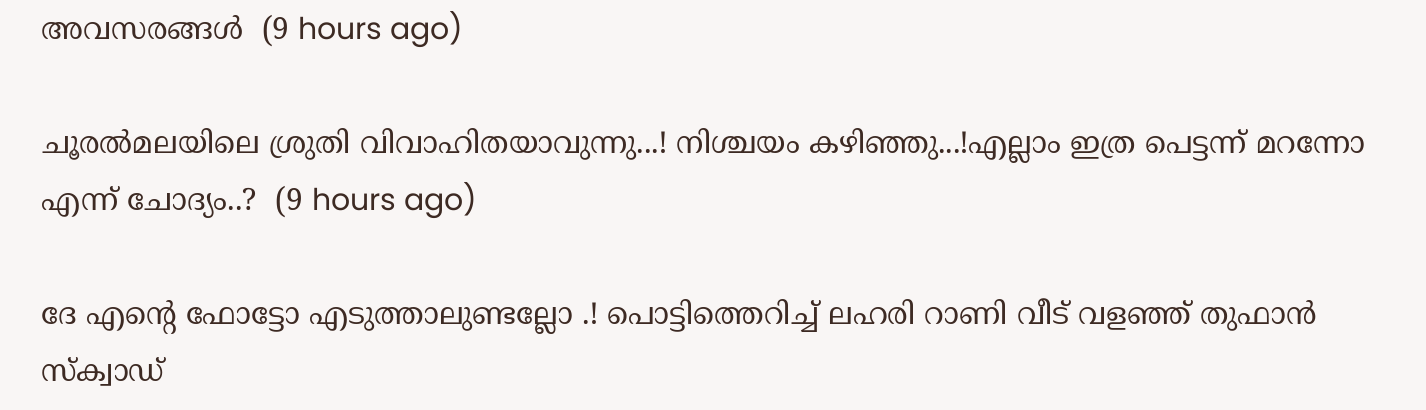അവസരങ്ങൾ  (9 hours ago)

ചൂരൽമലയിലെ ശ്രുതി വിവാഹിതയാവുന്നു...! നിശ്ചയം കഴിഞ്ഞു...!എല്ലാം ഇത്ര പെട്ടന്ന് മറന്നോ എന്ന് ചോദ്യം..?  (9 hours ago)

ദേ എന്റെ ഫോട്ടോ എടുത്താലുണ്ടല്ലോ .! പൊട്ടിത്തെറിച്ച് ലഹരി റാണി വീട് വളഞ്ഞ് തുഫാൻ സ്‌ക്വാഡ്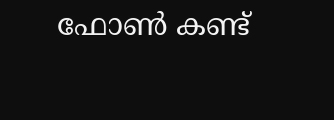ഫോൺ കണ്ട്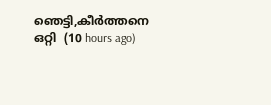ഞെട്ടി,കീർത്തനെ ഒറ്റി  (10 hours ago)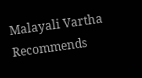Malayali Vartha Recommends